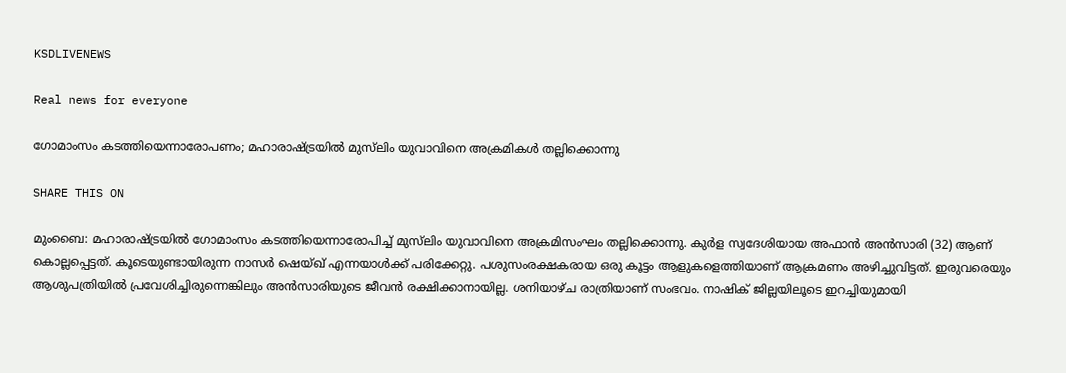KSDLIVENEWS

Real news for everyone

ഗോമാംസം കടത്തിയെന്നാരോപണം; മഹാരാഷ്ട്രയില്‍ മുസ്‌ലിം യുവാവിനെ അക്രമികൾ തല്ലിക്കൊന്നു

SHARE THIS ON

മുംബൈ: മഹാരാഷ്ട്രയില്‍ ഗോമാംസം കടത്തിയെന്നാരോപിച്ച് മുസ്‌ലിം യുവാവിനെ അക്രമിസംഘം തല്ലിക്കൊന്നു. കുര്‍ള സ്വദേശിയായ അഫാന്‍ അന്‍സാരി (32) ആണ് കൊല്ലപ്പെട്ടത്. കൂടെയുണ്ടായിരുന്ന നാസര്‍ ഷെയ്ഖ് എന്നയാള്‍ക്ക് പരിക്കേറ്റു. പശുസംരക്ഷകരായ ഒരു കൂട്ടം ആളുകളെത്തിയാണ് ആക്രമണം അഴിച്ചുവിട്ടത്. ഇരുവരെയും ആശുപത്രിയില്‍ പ്രവേശിച്ചിരുന്നെങ്കിലും അന്‍സാരിയുടെ ജീവന്‍ രക്ഷിക്കാനായില്ല. ശനിയാഴ്ച രാത്രിയാണ് സംഭവം. നാഷിക് ജില്ലയിലൂടെ ഇറച്ചിയുമായി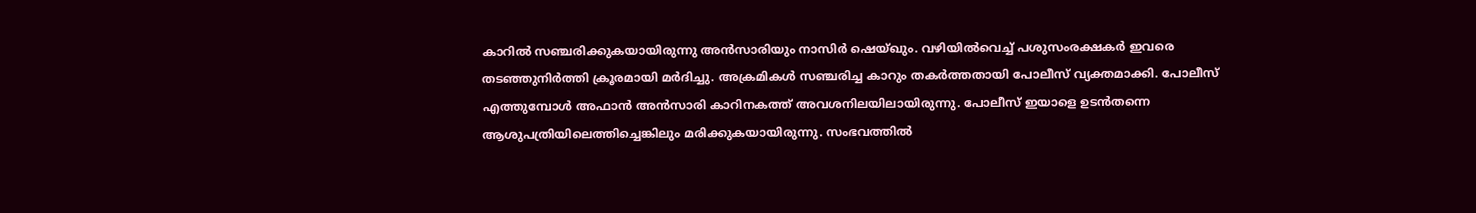കാറില്‍ സഞ്ചരിക്കുകയായിരുന്നു അന്‍സാരിയും നാസിര്‍ ഷെയ്ഖും. വഴിയില്‍വെച്ച് പശുസംരക്ഷകര്‍ ഇവരെ തടഞ്ഞുനിര്‍ത്തി ക്രൂരമായി മര്‍ദിച്ചു. അക്രമികള്‍ സഞ്ചരിച്ച കാറും തകര്‍ത്തതായി പോലീസ് വ്യക്തമാക്കി. പോലീസ് എത്തുമ്പോൾ അഫാൻ അൻസാരി കാറിനകത്ത് അവശനിലയിലായിരുന്നു. പോലീസ് ഇയാളെ ഉടന്‍തന്നെ ആശുപത്രിയിലെത്തിച്ചെങ്കിലും മരിക്കുകയായിരുന്നു. സംഭവത്തില്‍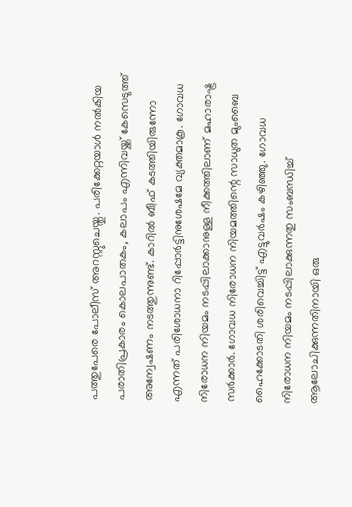പത്തുപേരെ പോലീസ് അറസ്റ്റുചെയ്തു. പരിക്കേറ്റയാള്‍ നല്‍കിയ പരാതിപ്രകാരം കൊലപാതകം, കലാപം എന്നിവയ്ക്ക് കേസെടുത്ത് അന്വേഷണം നടത്തുന്നുണ്ട്. കാറില്‍ ബീഫ് കടത്തിയിരുന്നോ എന്നത് പരിശോധനാ റിപ്പോര്‍ട്ടിനുശേഷമേ വ്യക്തമാകൂ. ഗോവധ നിരോധന നിയമം നടപ്പിലാക്കാനുള്ള നീക്കത്തിലാണ് മഹാരാഷ്ട്ര സര്‍ക്കാര്‍. ഗോവധ നിരോധന നിയമത്തിന്റെ സാധുത മുംബൈ ഹൈക്കോടതി ശരിവെച്ചിട്ട് എട്ടുവര്‍ഷം കഴിഞ്ഞു. ഗോവധ നിരോധന നിയമം നടപ്പിലാക്കുന്നതു സംബന്ധിച്ച് ആലോചിക്കുന്നതിനായി ഒരു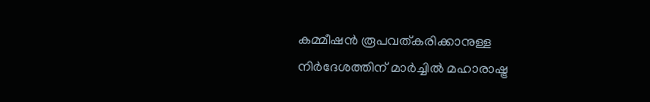കമ്മീഷന്‍ രൂപവത്കരിക്കാനുള്ള നിര്‍ദേശത്തിന് മാര്‍ച്ചില്‍ മഹാരാഷ്ട്ര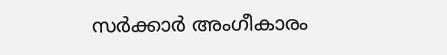സര്‍ക്കാര്‍ അംഗീകാരം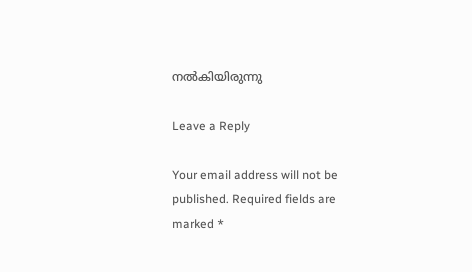നല്‍കിയിരുന്നു

Leave a Reply

Your email address will not be published. Required fields are marked *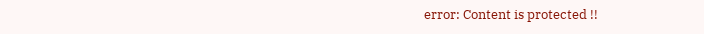error: Content is protected !!